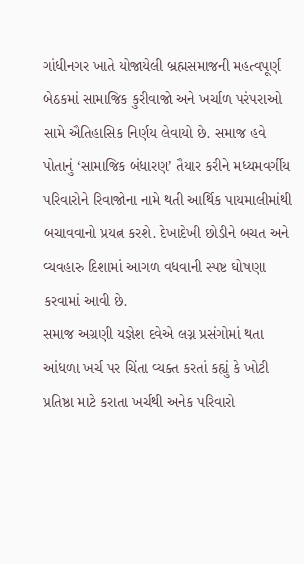ગાંધીનગર ખાતે યોજાયેલી બ્રહ્મસમાજની મહત્વપૂર્ણ બેઠકમાં સામાજિક કુરીવાજો અને ખર્ચાળ પરંપરાઓ સામે ઐતિહાસિક નિર્ણય લેવાયો છે. સમાજ હવે પોતાનું ‘સામાજિક બંધારણ’ તૈયાર કરીને મધ્યમવર્ગીય પરિવારોને રિવાજોના નામે થતી આર્થિક પાયમાલીમાંથી બચાવવાનો પ્રયત્ન કરશે. દેખાદેખી છોડીને બચત અને વ્યવહારુ દિશામાં આગળ વધવાની સ્પષ્ટ ઘોષણા કરવામાં આવી છે.
સમાજ અગ્રણી યજ્ઞેશ દવેએ લગ્ન પ્રસંગોમાં થતા આંધળા ખર્ચ પર ચિંતા વ્યક્ત કરતાં કહ્યું કે ખોટી પ્રતિષ્ઠા માટે કરાતા ખર્ચથી અનેક પરિવારો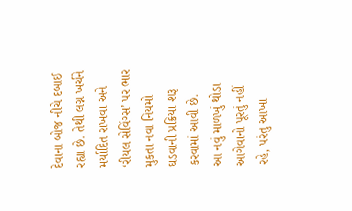દેવાના બોજ નીચે દબાઈ રહ્યા છે. તેથી લગ્ન ખર્ચને મર્યાદિત રાખવા અને ‘રીયલ સેવિંગ્સ’ પર ભાર મુકતા નવા નિયમો ઘડવાની પ્રક્રિયા શરૂ કરવામાં આવી છે.
આ નવું માળખું થોડા આગેવાનો પૂરતું નહીં રહે, પરંતુ આખા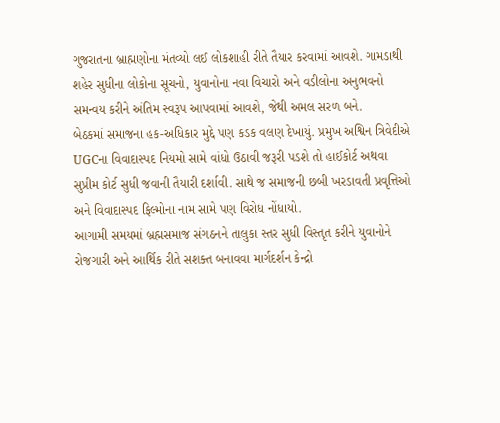ગુજરાતના બ્રાહ્મણોના મંતવ્યો લઈ લોકશાહી રીતે તૈયાર કરવામાં આવશે. ગામડાથી શહેર સુધીના લોકોના સૂચનો, યુવાનોના નવા વિચારો અને વડીલોના અનુભવનો સમન્વય કરીને અંતિમ સ્વરૂપ આપવામાં આવશે, જેથી અમલ સરળ બને.
બેઠકમાં સમાજના હક-અધિકાર મુદ્દે પણ કડક વલણ દેખાયું. પ્રમુખ અશ્વિન ત્રિવેદીએ UGCના વિવાદાસ્પદ નિયમો સામે વાંધો ઉઠાવી જરૂરી પડશે તો હાઈકોર્ટ અથવા સુપ્રીમ કોર્ટ સુધી જવાની તૈયારી દર્શાવી. સાથે જ સમાજની છબી ખરડાવતી પ્રવૃત્તિઓ અને વિવાદાસ્પદ ફિલ્મોના નામ સામે પણ વિરોધ નોંધાયો.
આગામી સમયમાં બ્રહ્મસમાજ સંગઠનને તાલુકા સ્તર સુધી વિસ્તૃત કરીને યુવાનોને રોજગારી અને આર્થિક રીતે સશક્ત બનાવવા માર્ગદર્શન કેન્દ્રો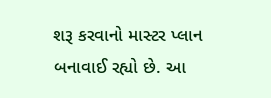શરૂ કરવાનો માસ્ટર પ્લાન બનાવાઈ રહ્યો છે. આ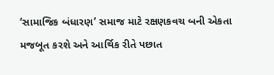‘સામાજિક બંધારણ’ સમાજ માટે રક્ષણકવચ બની એકતા મજબૂત કરશે અને આર્થિક રીતે પછાત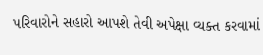પરિવારોને સહારો આપશે તેવી અપેક્ષા વ્યક્ત કરવામાં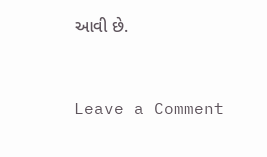આવી છે.


Leave a Comment